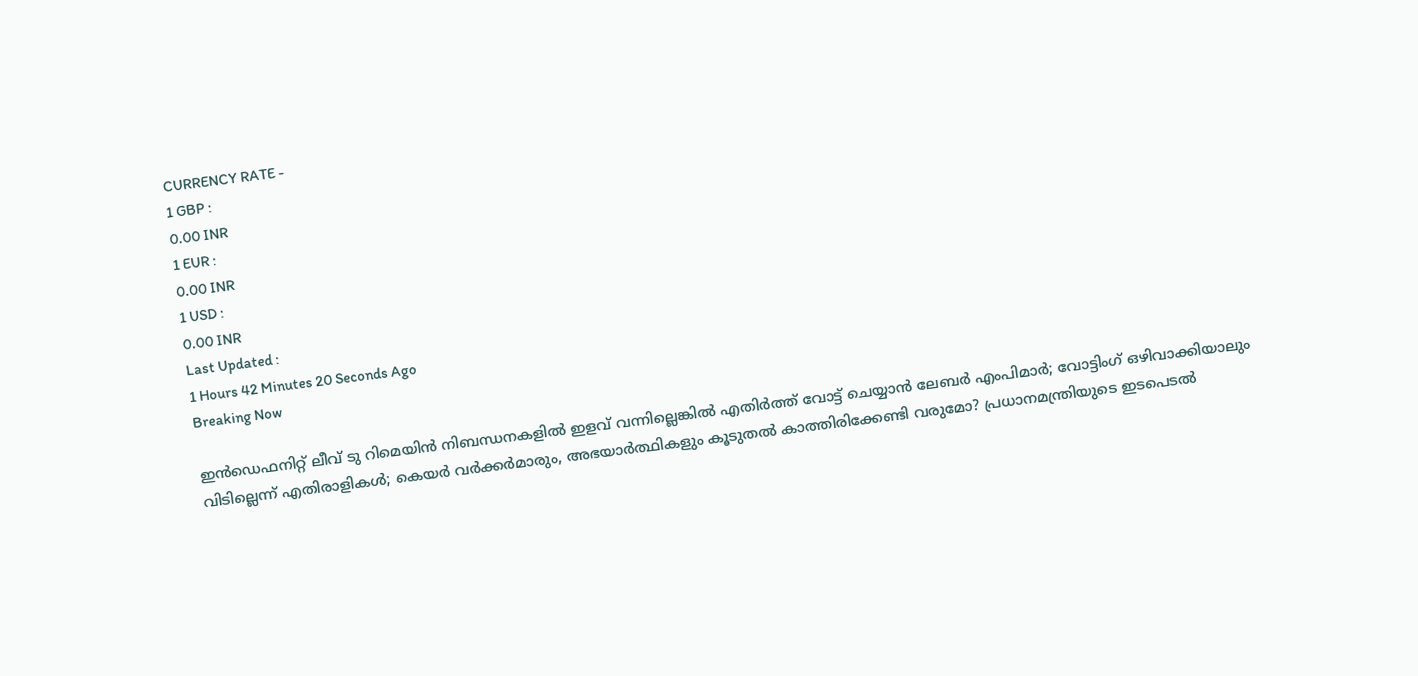CURRENCY RATE -
1 GBP :
0.00 INR
1 EUR :
0.00 INR
1 USD :
0.00 INR
Last Updated :
1 Hours 42 Minutes 20 Seconds Ago
Breaking Now

ഇന്‍ഡെഫനിറ്റ് ലീവ് ടു റിമെയിന്‍ നിബന്ധനകളില്‍ ഇളവ് വന്നില്ലെങ്കില്‍ എതിര്‍ത്ത് വോട്ട് ചെയ്യാന്‍ ലേബര്‍ എംപിമാര്‍; വോട്ടിംഗ് ഒഴിവാക്കിയാലും വിടില്ലെന്ന് എതിരാളികള്‍; കെയര്‍ വര്‍ക്കര്‍മാരും, അഭയാര്‍ത്ഥികളും കൂടുതല്‍ കാത്തിരിക്കേണ്ടി വരുമോ? പ്രധാനമന്ത്രിയുടെ ഇടപെടല്‍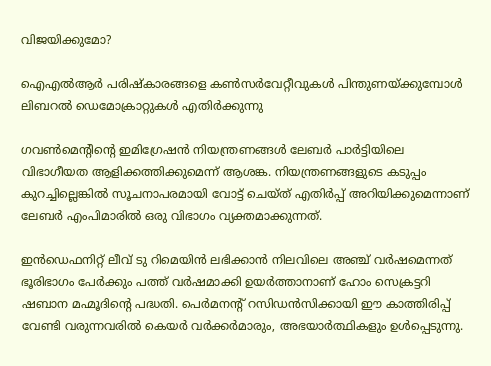വിജയിക്കുമോ?

ഐഎല്‍ആര്‍ പരിഷ്‌കാരങ്ങളെ കണ്‍സര്‍വേറ്റീവുകള്‍ പിന്തുണയ്ക്കുമ്പോള്‍ ലിബറല്‍ ഡെമോക്രാറ്റുകള്‍ എതിര്‍ക്കുന്നു

ഗവണ്‍മെന്റിന്റെ ഇമിഗ്രേഷന്‍ നിയന്ത്രണങ്ങള്‍ ലേബര്‍ പാര്‍ട്ടിയിലെ വിഭാഗീയത ആളിക്കത്തിക്കുമെന്ന് ആശങ്ക. നിയന്ത്രണങ്ങളുടെ കടുപ്പം കുറച്ചില്ലെങ്കില്‍ സൂചനാപരമായി വോട്ട് ചെയ്ത് എതിര്‍പ്പ് അറിയിക്കുമെന്നാണ് ലേബര്‍ എംപിമാരില്‍ ഒരു വിഭാഗം വ്യക്തമാക്കുന്നത്.

ഇന്‍ഡെഫനിറ്റ് ലീവ് ടു റിമെയിന്‍ ലഭിക്കാന്‍ നിലവിലെ അഞ്ച് വര്‍ഷമെന്നത് ഭൂരിഭാഗം പേര്‍ക്കും പത്ത് വര്‍ഷമാക്കി ഉയര്‍ത്താനാണ് ഹോം സെക്രട്ടറി ഷബാന മഹ്മൂദിന്റെ പദ്ധതി. പെര്‍മനന്റ് റസിഡന്‍സിക്കായി ഈ കാത്തിരിപ്പ് വേണ്ടി വരുന്നവരില്‍ കെയര്‍ വര്‍ക്കര്‍മാരും, അഭയാര്‍ത്ഥികളും ഉള്‍പ്പെടുന്നു.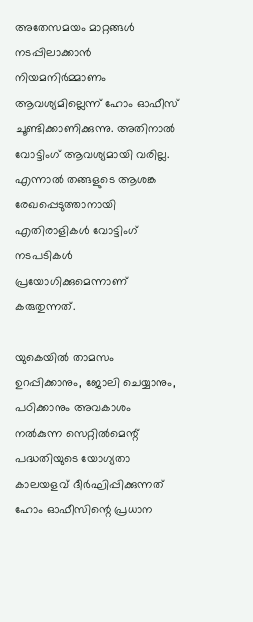അതേസമയം മാറ്റങ്ങള്‍ നടപ്പിലാക്കാന്‍ നിയമനിര്‍മ്മാണം ആവശ്യമില്ലെന്ന് ഹോം ഓഫീസ് ചൂണ്ടിക്കാണിക്കുന്നു. അതിനാല്‍ വോട്ടിംഗ് ആവശ്യമായി വരില്ല. എന്നാല്‍ തങ്ങളുടെ ആശങ്ക രേഖപ്പെടുത്താനായി എതിരാളികള്‍ വോട്ടിംഗ് നടപടികള്‍ പ്രയോഗിക്കുമെന്നാണ് കരുതുന്നത്.

യുകെയില്‍ താമസം ഉറപ്പിക്കാനും, ജോലി ചെയ്യാനും, പഠിക്കാനും അവകാശം നല്‍കുന്ന സെറ്റില്‍മെന്റ് പദ്ധതിയുടെ യോഗ്യതാ കാലയളവ് ദീര്‍ഘിപ്പിക്കുന്നത് ഹോം ഓഫീസിന്റെ പ്രധാന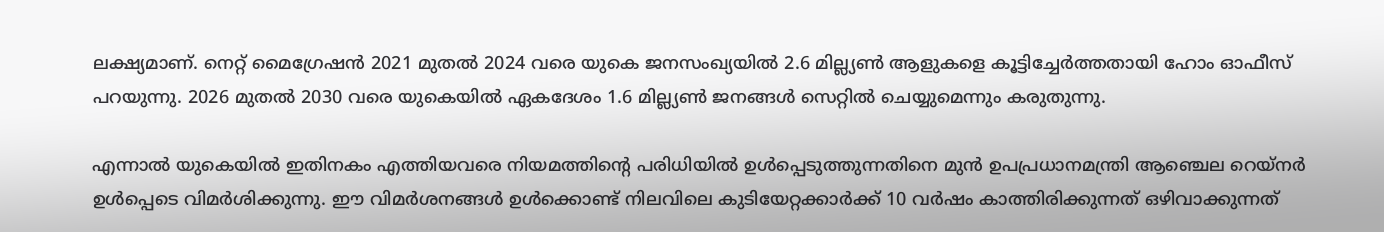ലക്ഷ്യമാണ്. നെറ്റ് മൈഗ്രേഷന്‍ 2021 മുതല്‍ 2024 വരെ യുകെ ജനസംഖ്യയില്‍ 2.6 മില്ല്യണ്‍ ആളുകളെ കൂട്ടിച്ചേര്‍ത്തതായി ഹോം ഓഫീസ് പറയുന്നു. 2026 മുതല്‍ 2030 വരെ യുകെയില്‍ ഏകദേശം 1.6 മില്ല്യണ്‍ ജനങ്ങള്‍ സെറ്റില്‍ ചെയ്യുമെന്നും കരുതുന്നു.

എന്നാല്‍ യുകെയില്‍ ഇതിനകം എത്തിയവരെ നിയമത്തിന്റെ പരിധിയില്‍ ഉള്‍പ്പെടുത്തുന്നതിനെ മുന്‍ ഉപപ്രധാനമന്ത്രി ആഞ്ചെല റെയ്‌നര്‍ ഉള്‍പ്പെടെ വിമര്‍ശിക്കുന്നു. ഈ വിമര്‍ശനങ്ങള്‍ ഉള്‍ക്കൊണ്ട് നിലവിലെ കുടിയേറ്റക്കാര്‍ക്ക് 10 വര്‍ഷം കാത്തിരിക്കുന്നത് ഒഴിവാക്കുന്നത്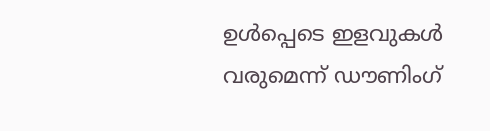ഉള്‍പ്പെടെ ഇളവുകള്‍ വരുമെന്ന് ഡൗണിംഗ്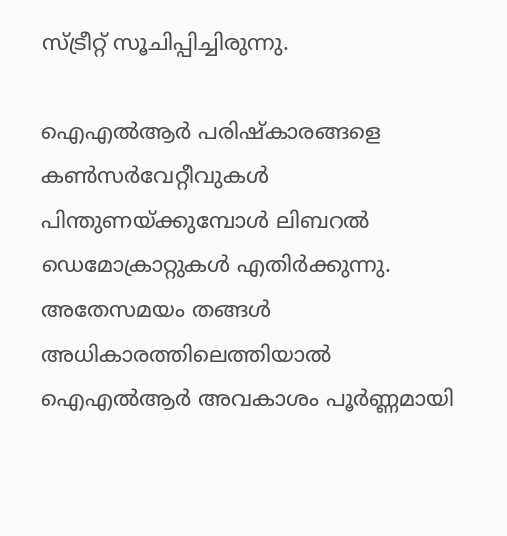സ്ട്രീറ്റ് സൂചിപ്പിച്ചിരുന്നു.

ഐഎല്‍ആര്‍ പരിഷ്‌കാരങ്ങളെ കണ്‍സര്‍വേറ്റീവുകള്‍ പിന്തുണയ്ക്കുമ്പോള്‍ ലിബറല്‍ ഡെമോക്രാറ്റുകള്‍ എതിര്‍ക്കുന്നു. അതേസമയം തങ്ങള്‍ അധികാരത്തിലെത്തിയാല്‍ ഐഎല്‍ആര്‍ അവകാശം പൂര്‍ണ്ണമായി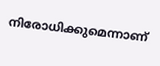നിരോധിക്കുമെന്നാണ്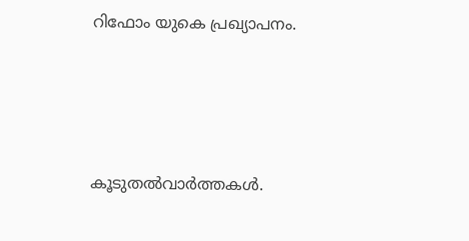റിഫോം യുകെ പ്രഖ്യാപനം.




കൂടുതല്‍വാര്‍ത്തകള്‍.